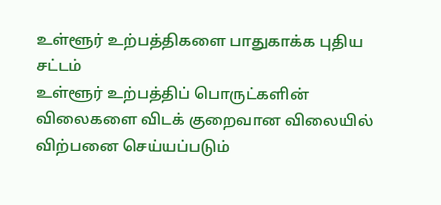உள்ளூர் உற்பத்திகளை பாதுகாக்க புதிய சட்டம்
உள்ளூர் உற்பத்திப் பொருட்களின் விலைகளை விடக் குறைவான விலையில் விற்பனை செய்யப்படும்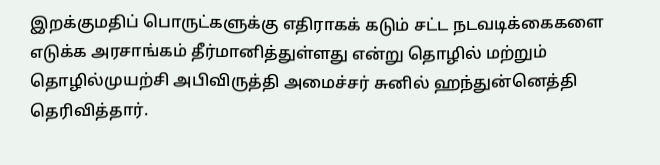இறக்குமதிப் பொருட்களுக்கு எதிராகக் கடும் சட்ட நடவடிக்கைகளை எடுக்க அரசாங்கம் தீர்மானித்துள்ளது என்று தொழில் மற்றும் தொழில்முயற்சி அபிவிருத்தி அமைச்சர் சுனில் ஹந்துன்னெத்தி தெரிவித்தார்.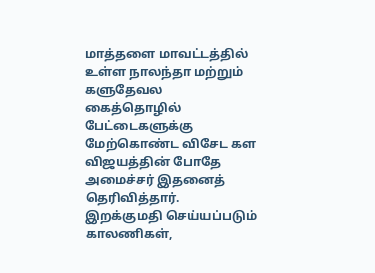மாத்தளை மாவட்டத்தில் உள்ள நாலந்தா மற்றும் களுதேவல கைத்தொழில் பேட்டைகளுக்கு மேற்கொண்ட விசேட கள விஜயத்தின் போதே அமைச்சர் இதனைத் தெரிவித்தார். இறக்குமதி செய்யப்படும் காலணிகள்,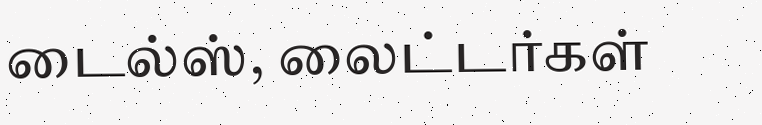டைல்ஸ், லைட்டர்கள்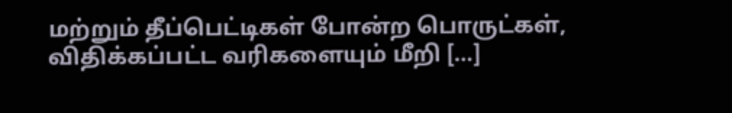மற்றும் தீப்பெட்டிகள் போன்ற பொருட்கள், விதிக்கப்பட்ட வரிகளையும் மீறி […]